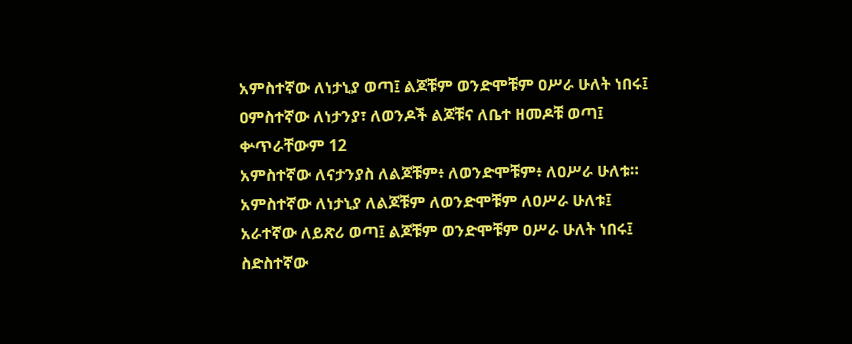አምስተኛው ለነታኒያ ወጣ፤ ልጆቹም ወንድሞቹም ዐሥራ ሁለት ነበሩ፤
ዐምስተኛው ለነታንያ፣ ለወንዶች ልጆቹና ለቤተ ዘመዶቹ ወጣ፤ ቍጥራቸውም 12
አምስተኛው ለናታንያስ ለልጆቹም፥ ለወንድሞቹም፥ ለዐሥራ ሁለቱ።
አምስተኛው ለነታኒያ ለልጆቹም ለወንድሞቹም ለዐሥራ ሁለቱ፤
አራተኛው ለይጽሪ ወጣ፤ ልጆቹም ወንድሞቹም ዐሥራ ሁለት ነበሩ፤
ስድስተኛው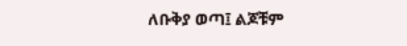ለቡቅያ ወጣ፤ ልጆቹም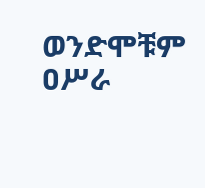ወንድሞቹም ዐሥራ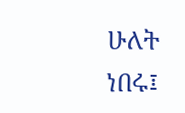ሁለት ነበሩ፤